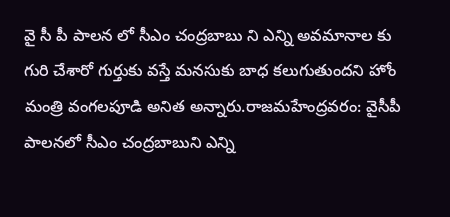వై సీ పీ పాలన లో సీఎం చంద్రబాబు ని ఎన్ని అవమానాల కు గురి చేశారో గుర్తుకు వస్తే మనసుకు బాధ కలుగుతుందని హోం మంత్రి వంగలపూడి అనిత అన్నారు.రాజమహేంద్రవరం: వైసీపీ పాలనలో సీఎం చంద్రబాబుని ఎన్ని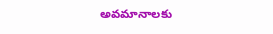అవమానాలకు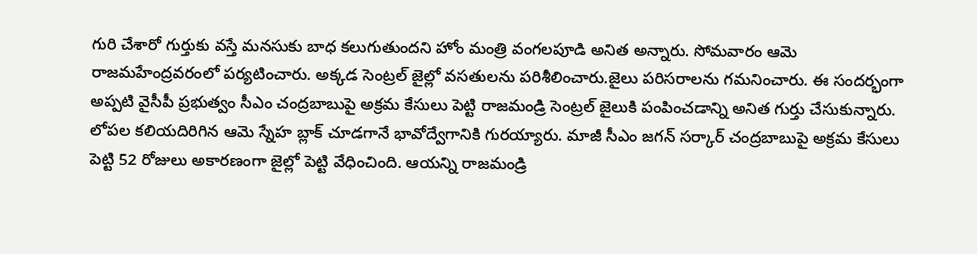గురి చేశారో గుర్తుకు వస్తే మనసుకు బాధ కలుగుతుందని హోం మంత్రి వంగలపూడి అనిత అన్నారు. సోమవారం ఆమె రాజమహేంద్రవరంలో పర్యటించారు. అక్కడ సెంట్రల్ జైల్లో వసతులను పరిశీలించారు.జైలు పరిసరాలను గమనించారు. ఈ సందర్భంగా అప్పటి వైసీపీ ప్రభుత్వం సీఎం చంద్రబాబుపై అక్రమ కేసులు పెట్టి రాజమండ్రి సెంట్రల్ జైలుకి పంపించడాన్ని అనిత గుర్తు చేసుకున్నారు. లోపల కలియదిరిగిన ఆమె స్నేహ బ్లాక్ చూడగానే భావోద్వేగానికి గురయ్యారు. మాజీ సీఎం జగన్ సర్కార్ చంద్రబాబుపై అక్రమ కేసులు పెట్టి 52 రోజులు అకారణంగా జైల్లో పెట్టి వేధించింది. ఆయన్ని రాజమండ్రి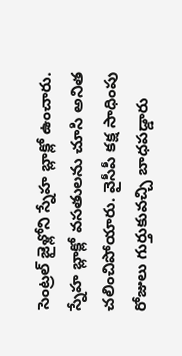సెంట్రల్ జైళ్లోని స్నేహ బ్లాక్లో ఉంచారు. స్నేహ బ్లాక్లో వసతులను చూసి అనిత చలించిపోయారు. వైసీపీ కక్ష సాధింపు రోజులు గుర్తుకువచ్చి బాధపడ్డారు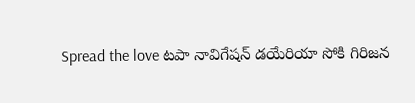Spread the love టపా నావిగేషన్ డయేరియా సోకి గిరిజన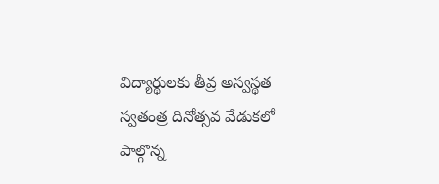విద్యార్థులకు తీవ్ర అస్వస్థత స్వతంత్ర దినోత్సవ వేడుకలో పాల్గొన్న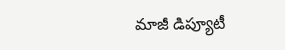మాజీ డిప్యూటీ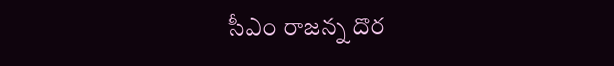సీఎం రాజన్న దొర